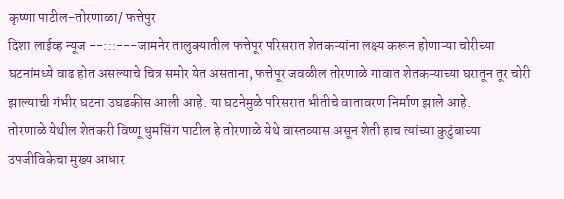कृष्णा पाटील-तोरणाळा/ फत्तेपुर
दिशा लाईव्ह न्यूज --:::---जामनेर तालुक्यातील फत्तेपूर परिसरात शेतकऱ्यांना लक्ष्य करून होणाऱ्या चोरीच्या घटनांमध्ये वाढ होत असल्याचे चित्र समोर येत असताना, फत्तेपूर जवळील तोरणाळे गावात शेतकऱ्याच्या घरातून तूर चोरी झाल्याची गंभीर घटना उघडकीस आली आहे. या घटनेमुळे परिसरात भीतीचे वातावरण निर्माण झाले आहे.
तोरणाळे येथील शेतकरी विष्णू धुमसिंग पाटील हे तोरणाळे येथे वास्तव्यास असून शेती हाच त्यांच्या कुटुंबाच्या उपजीविकेचा मुख्य आधार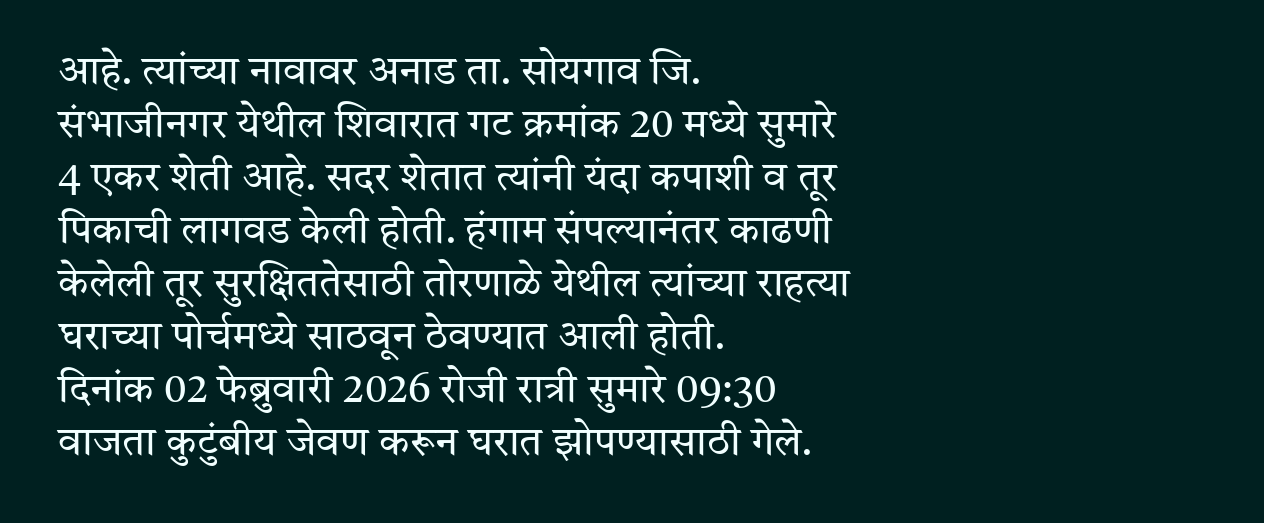आहे. त्यांच्या नावावर अनाड ता. सोयगाव जि. संभाजीनगर येथील शिवारात गट क्रमांक 20 मध्ये सुमारे 4 एकर शेती आहे. सदर शेतात त्यांनी यंदा कपाशी व तूर पिकाची लागवड केली होती. हंगाम संपल्यानंतर काढणी केलेली तूर सुरक्षिततेसाठी तोरणाळे येथील त्यांच्या राहत्या घराच्या पोर्चमध्ये साठवून ठेवण्यात आली होती.
दिनांक 02 फेब्रुवारी 2026 रोजी रात्री सुमारे 09:30 वाजता कुटुंबीय जेवण करून घरात झोपण्यासाठी गेले.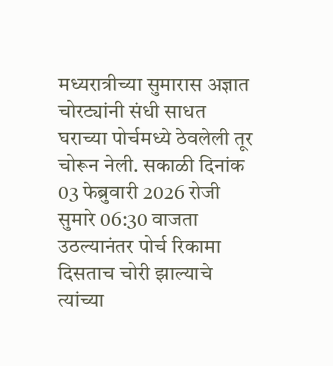मध्यरात्रीच्या सुमारास अज्ञात चोरट्यांनी संधी साधत घराच्या पोर्चमध्ये ठेवलेली तूर चोरून नेली. सकाळी दिनांक 03 फेब्रुवारी 2026 रोजी सुमारे 06:30 वाजता उठल्यानंतर पोर्च रिकामा दिसताच चोरी झाल्याचे त्यांच्या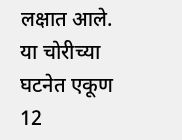लक्षात आले.
या चोरीच्या घटनेत एकूण 12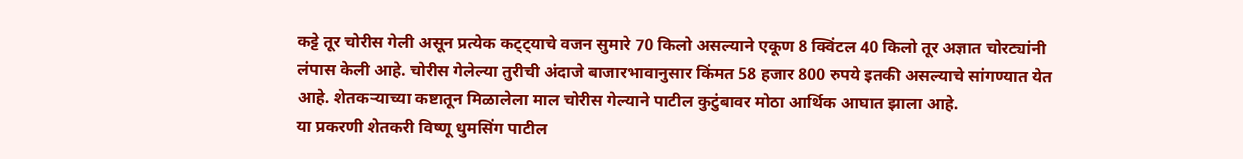कट्टे तूर चोरीस गेली असून प्रत्येक कट्ट्याचे वजन सुमारे 70 किलो असल्याने एकूण 8 क्विंटल 40 किलो तूर अज्ञात चोरट्यांनी लंपास केली आहे. चोरीस गेलेल्या तुरीची अंदाजे बाजारभावानुसार किंमत 58 हजार 800 रुपये इतकी असल्याचे सांगण्यात येत आहे. शेतकऱ्याच्या कष्टातून मिळालेला माल चोरीस गेल्याने पाटील कुटुंबावर मोठा आर्थिक आघात झाला आहे.
या प्रकरणी शेतकरी विष्णू धुमसिंग पाटील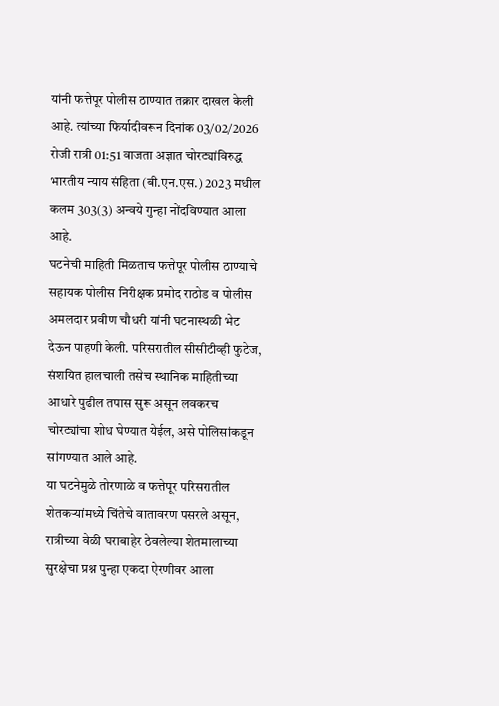यांनी फत्तेपूर पोलीस ठाण्यात तक्रार दाखल केली आहे. त्यांच्या फिर्यादीवरून दिनांक 03/02/2026 रोजी रात्री 01:51 वाजता अज्ञात चोरट्यांविरुद्ध भारतीय न्याय संहिता (बी.एन.एस.) 2023 मधील कलम 303(3) अन्वये गुन्हा नोंदविण्यात आला आहे.
घटनेची माहिती मिळताच फत्तेपूर पोलीस ठाण्याचे सहायक पोलीस निरीक्षक प्रमोद राठोड व पोलीस अमलदार प्रवीण चौधरी यांनी घटनास्थळी भेट देऊन पाहणी केली. परिसरातील सीसीटीव्ही फुटेज, संशयित हालचाली तसेच स्थानिक माहितीच्या आधारे पुढील तपास सुरू असून लवकरच चोरट्यांचा शोध घेण्यात येईल, असे पोलिसांकडून सांगण्यात आले आहे.
या घटनेमुळे तोरणाळे व फत्तेपूर परिसरातील शेतकऱ्यांमध्ये चिंतेचे वातावरण पसरले असून, रात्रीच्या वेळी घराबाहेर ठेवलेल्या शेतमालाच्या सुरक्षेचा प्रश्न पुन्हा एकदा ऐरणीवर आला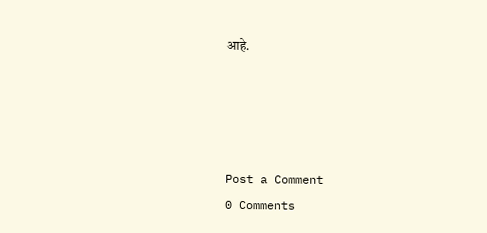आहे.




Post a Comment
0 Comments